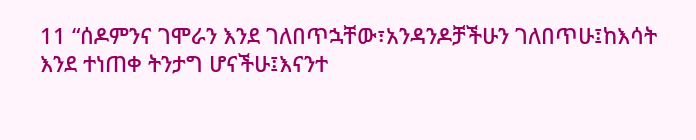11 “ሰዶምንና ገሞራን እንደ ገለበጥኋቸው፣አንዳንዶቻችሁን ገለበጥሁ፤ከእሳት እንደ ተነጠቀ ትንታግ ሆናችሁ፤እናንተ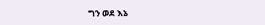ግን ወደ እኔ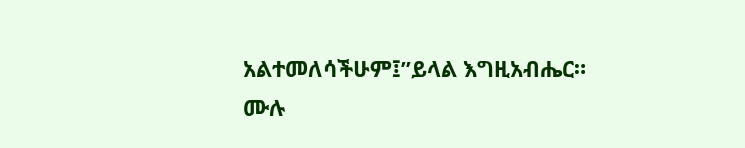አልተመለሳችሁም፤”ይላል እግዚአብሔር።
ሙሉ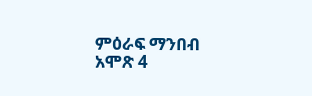ምዕራፍ ማንበብ አሞጽ 4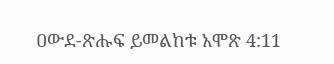ዐውደ-ጽሑፍ ይመልከቱ አሞጽ 4:11